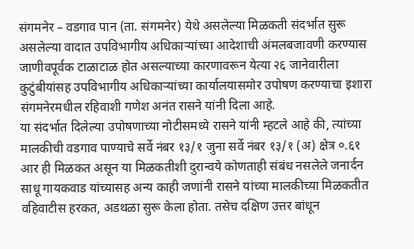संगमनेर – वडगाव पान (ता. संगमनेर) येथे असलेल्या मिळकती संदर्भात सुरू असलेल्या वादात उपविभागीय अधिकाऱ्यांच्या आदेशाची अंमलबजावणी करण्यास जाणीवपूर्वक टाळाटाळ होत असल्याच्या कारणावरून येत्या २६ जानेवारीला कुटुंबीयांसह उपविभागीय अधिकाऱ्यांच्या कार्यालयासमोर उपोषण करण्याचा इशारा संगमनेरमधील रहिवाशी गणेश अनंत रासने यांनी दिला आहे.
या संदर्भात दिलेल्या उपोषणाच्या नोटीसमध्ये रासने यांनी म्हटले आहे की, त्यांच्या मालकीची वडगाव पाण्याचे सर्वे नंबर १३/१ जुना सर्वे नंबर १३/१ (अ) क्षेत्र ०.६१ आर ही मिळकत असून या मिळकतीशी दुरान्वये कोणताही संबंध नसलेले जनार्दन साधू गायकवाड यांच्यासह अन्य काही जणांनी रासने यांच्या मालकीच्या मिळकतीत वहिवाटीस हरकत, अडथळा सुरू केला होता. तसेच दक्षिण उत्तर बांधून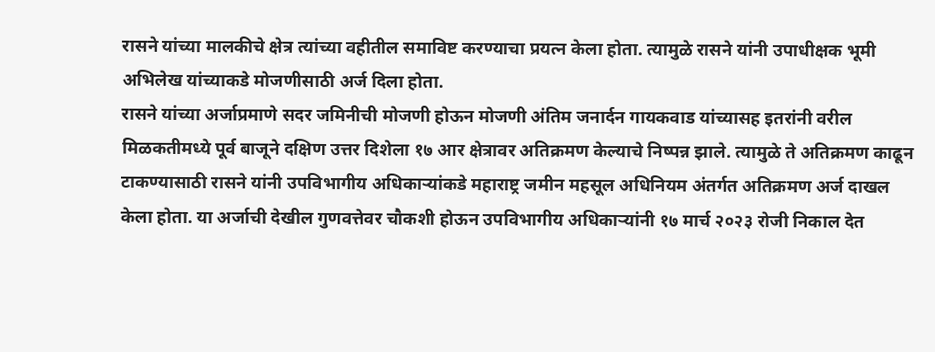रासने यांच्या मालकीचे क्षेत्र त्यांच्या वहीतील समाविष्ट करण्याचा प्रयत्न केला होता. त्यामुळे रासने यांनी उपाधीक्षक भूमी अभिलेख यांच्याकडे मोजणीसाठी अर्ज दिला होता.
रासने यांच्या अर्जाप्रमाणे सदर जमिनीची मोजणी होऊन मोजणी अंतिम जनार्दन गायकवाड यांच्यासह इतरांनी वरील मिळकतीमध्ये पूर्व बाजूने दक्षिण उत्तर दिशेला १७ आर क्षेत्रावर अतिक्रमण केल्याचे निष्पन्न झाले. त्यामुळे ते अतिक्रमण काढून टाकण्यासाठी रासने यांनी उपविभागीय अधिकाऱ्यांकडे महाराष्ट्र जमीन महसूल अधिनियम अंतर्गत अतिक्रमण अर्ज दाखल केला होता. या अर्जाची देखील गुणवत्तेवर चौकशी होऊन उपविभागीय अधिकाऱ्यांनी १७ मार्च २०२३ रोजी निकाल देत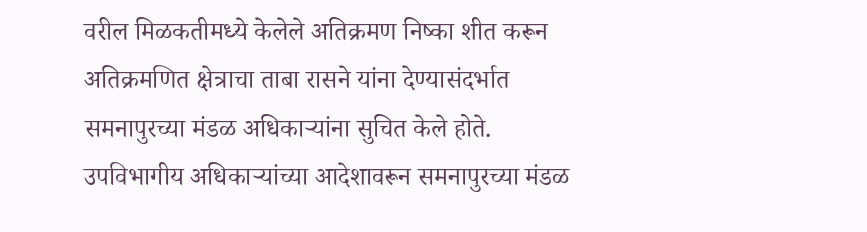वरील मिळकतीमध्ये केलेले अतिक्रमण निष्का शीत करून अतिक्रमणित क्षेत्राचा ताबा रासने यांना देण्यासंदर्भात समनापुरच्या मंडळ अधिकाऱ्यांना सुचित केले होते.
उपविभागीय अधिकाऱ्यांच्या आदेशावरून समनापुरच्या मंडळ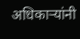अधिकाऱ्यांनी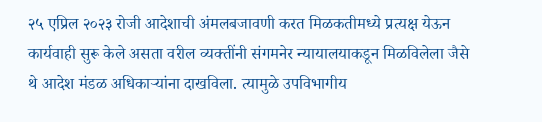२५ एप्रिल २०२३ रोजी आदेशाची अंमलबजावणी करत मिळकतीमध्ये प्रत्यक्ष येऊन कार्यवाही सुरू केले असता वरील व्यक्तींनी संगमनेर न्यायालयाकडून मिळविलेला जैसे थे आदेश मंडळ अधिकाऱ्यांना दाखविला. त्यामुळे उपविभागीय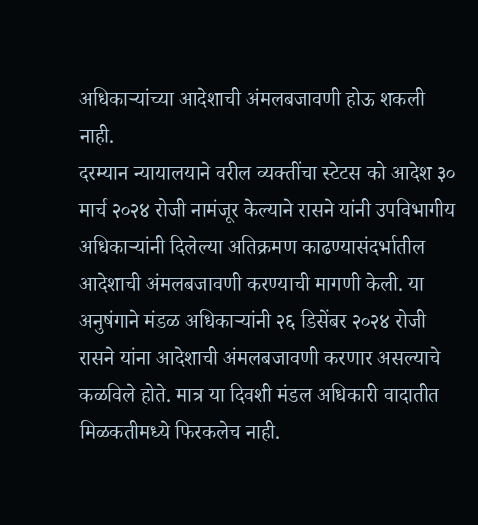अधिकाऱ्यांच्या आदेशाची अंमलबजावणी होऊ शकली नाही.
दरम्यान न्यायालयाने वरील व्यक्तींचा स्टेटस को आदेश ३० मार्च २०२४ रोजी नामंजूर केल्याने रासने यांनी उपविभागीय अधिकाऱ्यांनी दिलेल्या अतिक्रमण काढण्यासंदर्भातील आदेशाची अंमलबजावणी करण्याची मागणी केली. या अनुषंगाने मंडळ अधिकाऱ्यांनी २६ डिसेंबर २०२४ रोजी रासने यांना आदेशाची अंमलबजावणी करणार असल्याचे कळविले होते. मात्र या दिवशी मंडल अधिकारी वादातीत मिळकतीमध्ये फिरकलेच नाही.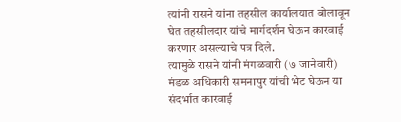त्यांनी रासने यांना तहसील कार्यालयात बोलावून घेत तहसीलदार यांचे मार्गदर्शन घेऊन कारवाई करणार असल्याचे पत्र दिले.
त्यामुळे रासने यांनी मंगळवारी (७ जानेवारी) मंडळ अधिकारी समनापुर यांची भेट घेऊन या संदर्भात कारवाई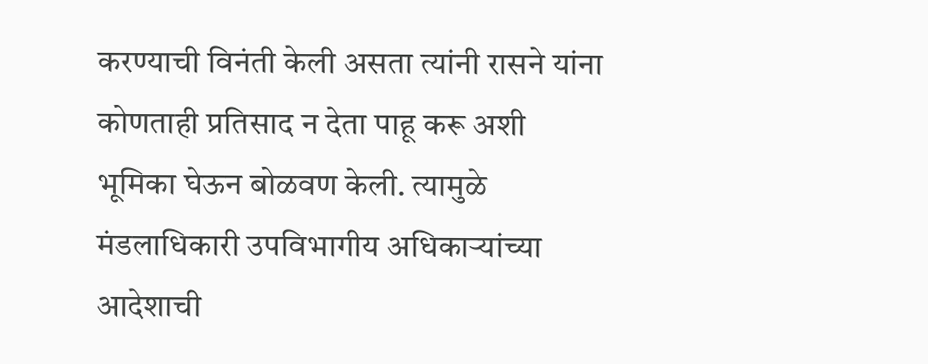करण्याची विनंती केली असता त्यांनी रासने यांना कोणताही प्रतिसाद न देता पाहू करू अशी भूमिका घेऊन बोळवण केली. त्यामुळे मंडलाधिकारी उपविभागीय अधिकाऱ्यांच्या आदेशाची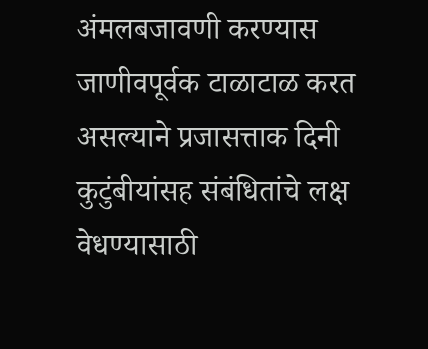अंमलबजावणी करण्यास जाणीवपूर्वक टाळाटाळ करत असल्याने प्रजासत्ताक दिनी कुटुंबीयांसह संबंधितांचे लक्ष वेधण्यासाठी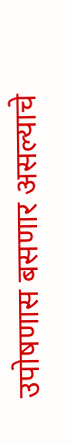उपोषणास बसणार असल्याचे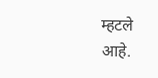म्हटले आहे.